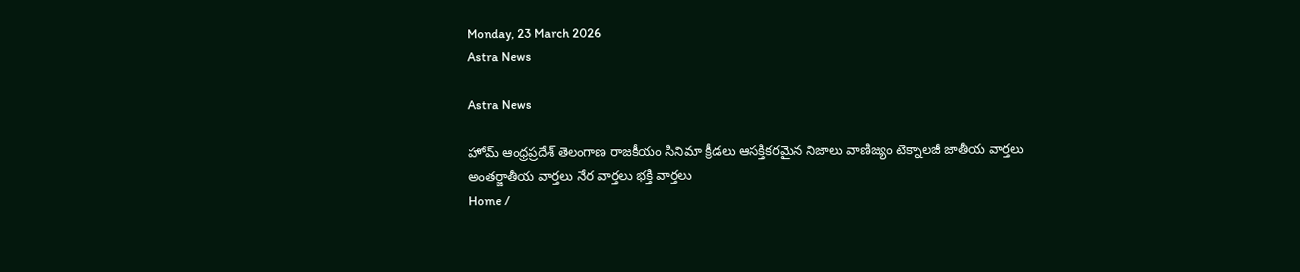Monday, 23 March 2026
Astra News

Astra News

హోమ్ ఆంధ్రప్రదేశ్ తెలంగాణ రాజకీయం సినిమా క్రీడలు ఆసక్తికరమైన నిజాలు వాణిజ్యం టెక్నాలజీ జాతీయ వార్తలు అంతర్జాతీయ వార్తలు నేర వార్తలు భక్తి వార్తలు
Home /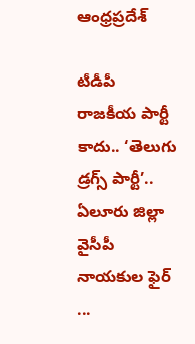ఆంధ్రప్రదేశ్

టీడీపీ రాజకీయ పార్టీ కాదు.. ‘తెలుగు డ్రగ్స్‌ పార్టీ’.. ఏలూరు జిల్లా వైసీపీ నాయకుల ఫైర్‌ ...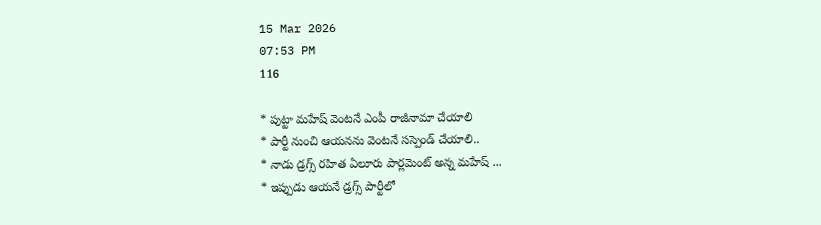15 Mar 2026
07:53 PM
116

* పుట్టా మహేష్‌ వెంటనే ఎంపీ రాజీనామా చేయాలి
* పార్టీ నుంచి ఆయనను వెంటనే సస్పెండ్‌ చేయాలి..
* నాడు డ్రగ్స్‌ రహిత ఏలూరు పార్లమెంట్‌ అన్న మహేష్‌ ...
* ఇప్పుడు ఆయనే డ్రగ్స్‌ పార్టీలో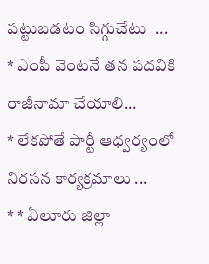పట్టుబడటం సిగ్గుచేటు  ...
* ఎంపీ వెంటనే తన పదవికి రాజీనామా చేయాలి...
* లేకపోతే పార్టీ ఆధ్వర్యంలో నిరసన కార్యక్రమాలు ...
* * ఏలూరు జిల్లా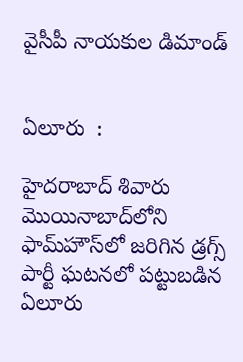వైసీపీ నాయకుల డిమాండ్‌


ఏలూరు  :

హైదరాబాద్‌ శివారు మొయినాబాద్‌లోని ఫామ్‌హౌస్‌లో జరిగిన డ్రగ్స్‌ పార్టీ ఘటనలో పట్టుబడిన ఏలూరు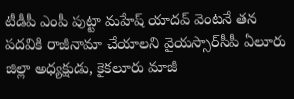టీడీపీ ఎంపీ పుట్టా మహేష్‌ యాదవ్‌ వెంటనే తన పదవికి రాజీనామా చేయాలని వైయస్సార్‌సీపీ ఏలూరు జిల్లా అధ్యక్షుడు, కైకలూరు మాజీ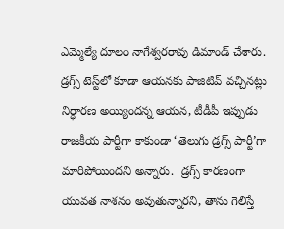ఎమ్మెల్యే దూలం నాగేశ్వరరావు డిమాండ్‌ చేశారు. డ్రగ్స్‌ టెస్ట్‌లో కూడా ఆయనకు పాజిటివ్‌ వచ్చినట్లు నిర్ధారణ అయ్యిందన్న ఆయన, టీడీపీ ఇప్పుడు రాజకీయ పార్టీగా కాకుండా ‘తెలుగు డ్రగ్స్‌ పార్టీ’గా మారిపోయిందని అన్నారు.  డ్రగ్స్‌ కారణంగా యువత నాశనం అవుతున్నారని, తాను గెలిస్తే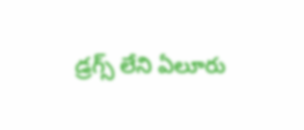డ్రగ్స్‌ లేని ఏలూరు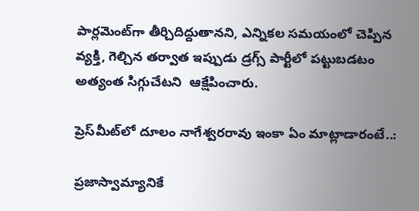పార్లమెంట్‌గా తీర్చిదిద్దుతానని, ఎన్నికల సమయంలో చెప్పిన వ్యక్తి, గెల్చిన తర్వాత ఇప్పుడు డ్రగ్స్‌ పార్టీలో పట్టుబడటం అత్యంత సిగ్గుచేటని  ఆక్షేపించారు.

ప్రెస్‌మీట్‌లో దూలం నాగేశ్వరరావు ఇంకా ఏం మాట్లాడారంటే..:

ప్రజాస్వామ్యానికే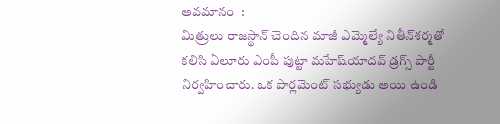అవమానం  :
మిత్రులు రాజస్థాన్‌ చెందిన మాజీ ఎమ్మెల్యే నితీన్‌శర్మతో కలిసి ఏలూరు ఎంపీ పుట్టా మహేష్‌యాదవ్‌ డ్రగ్స్‌ పార్టీ నిర్వహించారు. ఒక పార్లమెంట్‌ సభ్యుడు అయి ఉండి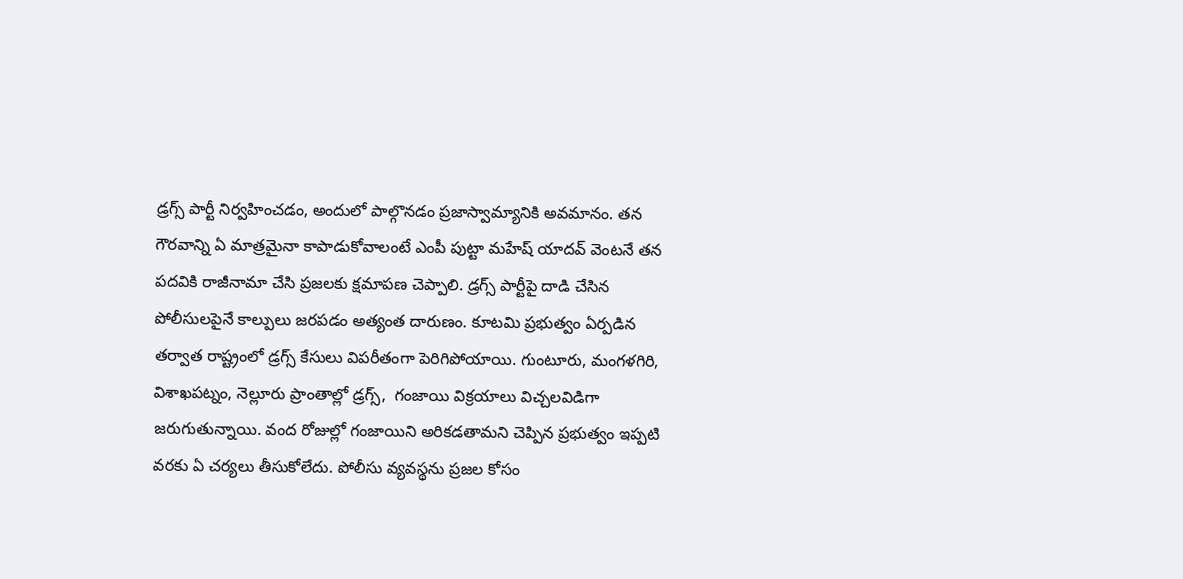డ్రగ్స్‌ పార్టీ నిర్వహించడం, అందులో పాల్గొనడం ప్రజాస్వామ్యానికి అవమానం. తన గౌరవాన్ని ఏ మాత్రమైనా కాపాడుకోవాలంటే ఎంపీ పుట్టా మహేష్‌ యాదవ్‌ వెంటనే తన పదవికి రాజీనామా చేసి ప్రజలకు క్షమాపణ చెప్పాలి. డ్రగ్స్‌ పార్టీపై దాడి చేసిన పోలీసులపైనే కాల్పులు జరపడం అత్యంత దారుణం. కూటమి ప్రభుత్వం ఏర్పడిన తర్వాత రాష్ట్రంలో డ్రగ్స్‌ కేసులు విపరీతంగా పెరిగిపోయాయి. గుంటూరు, మంగళగిరి, విశాఖపట్నం, నెల్లూరు ప్రాంతాల్లో డ్రగ్స్,  గంజాయి విక్రయాలు విచ్చలవిడిగా జరుగుతున్నాయి. వంద రోజుల్లో గంజాయిని అరికడతామని చెప్పిన ప్రభుత్వం ఇప్పటి వరకు ఏ చర్యలు తీసుకోలేదు. పోలీసు వ్యవస్థను ప్రజల కోసం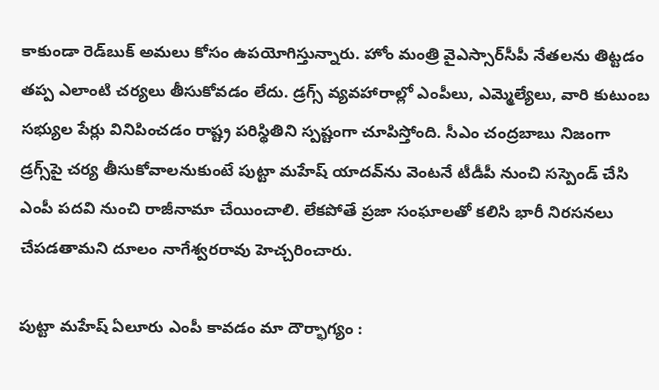కాకుండా రెడ్‌బుక్‌ అమలు కోసం ఉపయోగిస్తున్నారు. హోం మంత్రి వైఎస్సార్‌సీపీ నేతలను తిట్టడం తప్ప ఎలాంటి చర్యలు తీసుకోవడం లేదు. డ్రగ్స్‌ వ్యవహారాల్లో ఎంపీలు, ఎమ్మెల్యేలు, వారి కుటుంబ సభ్యుల పేర్లు వినిపించడం రాష్ట్ర పరిస్థితిని స్పష్టంగా చూపిస్తోంది. సీఎం చంద్రబాబు నిజంగా డ్రగ్స్‌పై చర్య తీసుకోవాలనుకుంటే పుట్టా మహేష్‌ యాదవ్‌ను వెంటనే టీడీపీ నుంచి సస్పెండ్‌ చేసి ఎంపీ పదవి నుంచి రాజీనామా చేయించాలి. లేకపోతే ప్రజా సంఘాలతో కలిసి భారీ నిరసనలు చేపడతామని దూలం నాగేశ్వరరావు హెచ్చరించారు.

పుట్టా మహేష్‌ ఏలూరు ఎంపీ కావడం మా దౌర్భాగ్యం :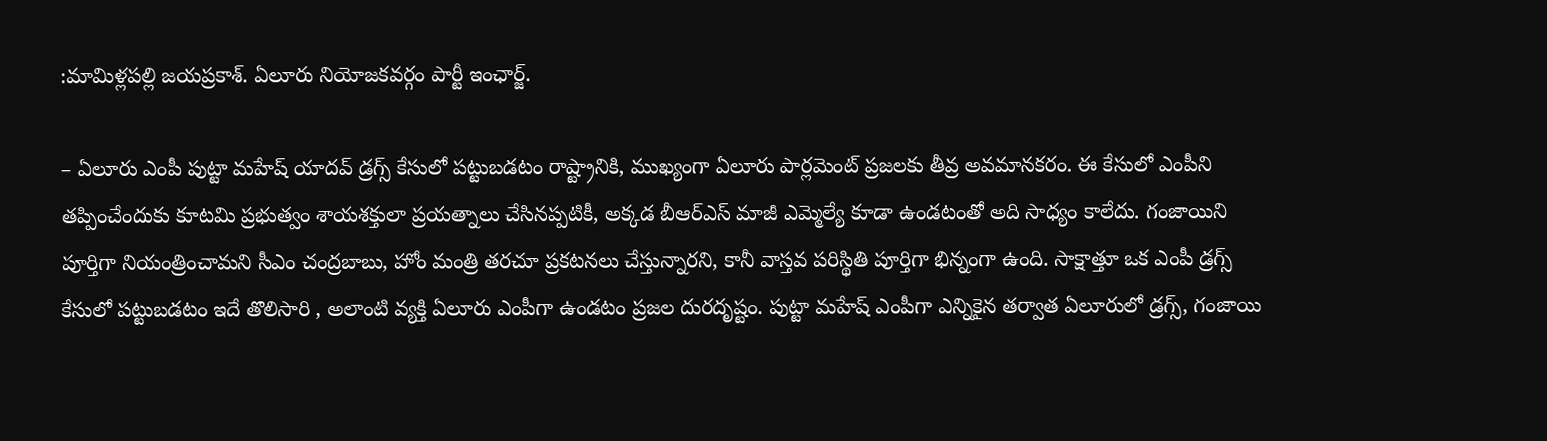:మామిళ్లపల్లి జయప్రకాశ్‌. ఏలూరు నియోజకవర్గం పార్టీ ఇంఛార్జ్‌.

– ఏలూరు ఎంపీ పుట్టా మహేష్‌ యాదవ్‌ డ్రగ్స్‌ కేసులో పట్టుబడటం రాష్ట్రానికి, ముఖ్యంగా ఏలూరు పార్లమెంట్‌ ప్రజలకు తీవ్ర అవమానకరం. ఈ కేసులో ఎంపీని తప్పించేందుకు కూటమి ప్రభుత్వం శాయశక్తులా ప్రయత్నాలు చేసినప్పటికీ, అక్కడ బీఆర్‌ఎస్‌ మాజీ ఎమ్మెల్యే కూడా ఉండటంతో అది సాధ్యం కాలేదు. గంజాయిని పూర్తిగా నియంత్రించామని సీఎం చంద్రబాబు, హోం మంత్రి తరచూ ప్రకటనలు చేస్తున్నారని, కానీ వాస్తవ పరిస్థితి పూర్తిగా భిన్నంగా ఉంది. సాక్షాత్తూ ఒక ఎంపీ డ్రగ్స్‌ కేసులో పట్టుబడటం ఇదే తొలిసారి , అలాంటి వ్యక్తి ఏలూరు ఎంపీగా ఉండటం ప్రజల దురదృష్టం. పుట్టా మహేష్‌ ఎంపీగా ఎన్నికైన తర్వాత ఏలూరులో డ్రగ్స్, గంజాయి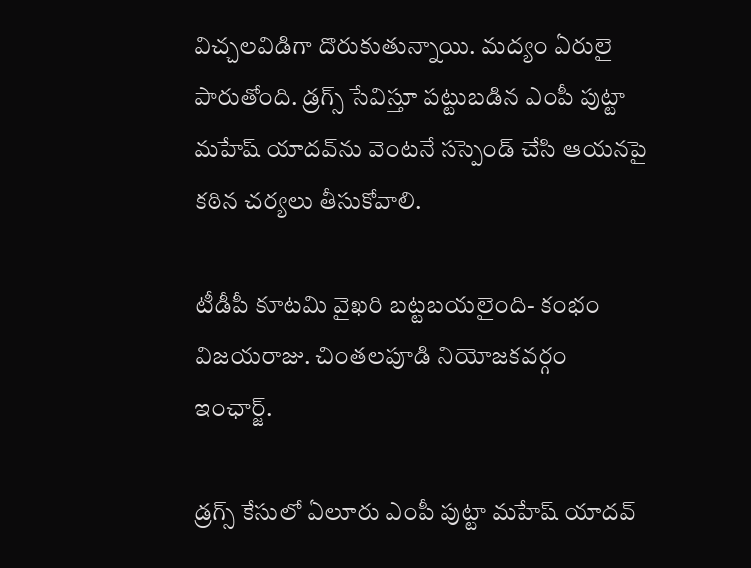విచ్చలవిడిగా దొరుకుతున్నాయి. మద్యం ఏరులై పారుతోంది. డ్రగ్స్‌ సేవిస్తూ పట్టుబడిన ఎంపీ పుట్టా మహేష్‌ యాదవ్‌ను వెంటనే సస్పెండ్‌ చేసి ఆయనపై కఠిన చర్యలు తీసుకోవాలి.

టీడీపీ కూటమి వైఖరి బట్టబయలైంది- కంభం విజయరాజు. చింతలపూడి నియోజకవర్గం ఇంఛార్జ్‌.

డ్రగ్స్‌ కేసులో ఏలూరు ఎంపీ పుట్టా మహేష్‌ యాదవ్‌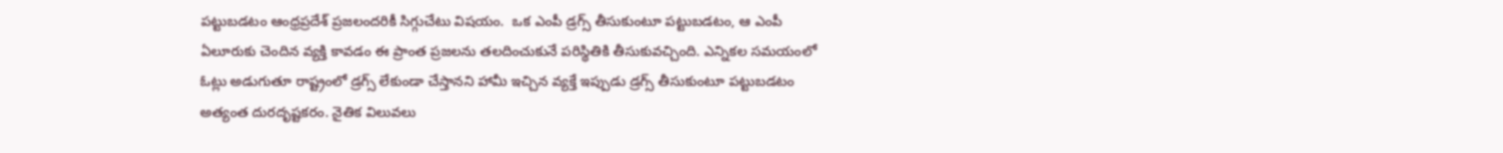పట్టుబడటం ఆంధ్రప్రదేశ్‌ ప్రజలందరికీ సిగ్గుచేటు విషయం.  ఒక ఎంపీ డ్రగ్స్‌ తీసుకుంటూ పట్టుబడటం, ఆ ఎంపీ ఏలూరుకు చెందిన వ్యక్తి కావడం ఈ ప్రాంత ప్రజలను తలదించుకునే పరిస్థితికి తీసుకువచ్చింది. ఎన్నికల సమయంలో ఓట్లు అడుగుతూ రాష్ట్రంలో డ్రగ్స్‌ లేకుండా చేస్తానని హామీ ఇచ్చిన వ్యక్తే ఇప్పుడు డ్రగ్స్‌ తీసుకుంటూ పట్టుబడటం అత్యంత దురదృష్టకరం. నైతిక విలువలు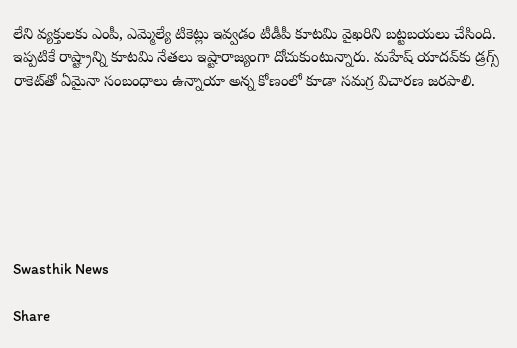లేని వ్యక్తులకు ఎంపీ, ఎమ్మెల్యే టికెట్లు ఇవ్వడం టీడీపీ కూటమి వైఖరిని బట్టబయలు చేసింది. ఇప్పటికే రాష్ట్రాన్ని కూటమి నేతలు ఇష్టారాజ్యంగా దోచుకుంటున్నారు. మహేష్‌ యాదవ్‌కు డ్రగ్స్‌ రాకెట్‌తో ఏమైనా సంబంధాలు ఉన్నాయా అన్న కోణంలో కూడా సమగ్ర విచారణ జరపాలి.







Swasthik News

Share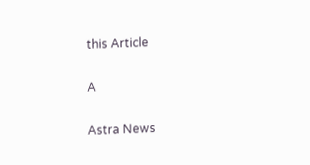this Article

A

Astra News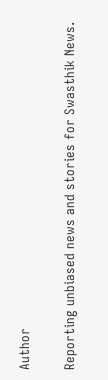Author

Reporting unbiased news and stories for Swasthik News.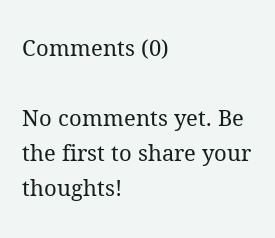Comments (0)

No comments yet. Be the first to share your thoughts!